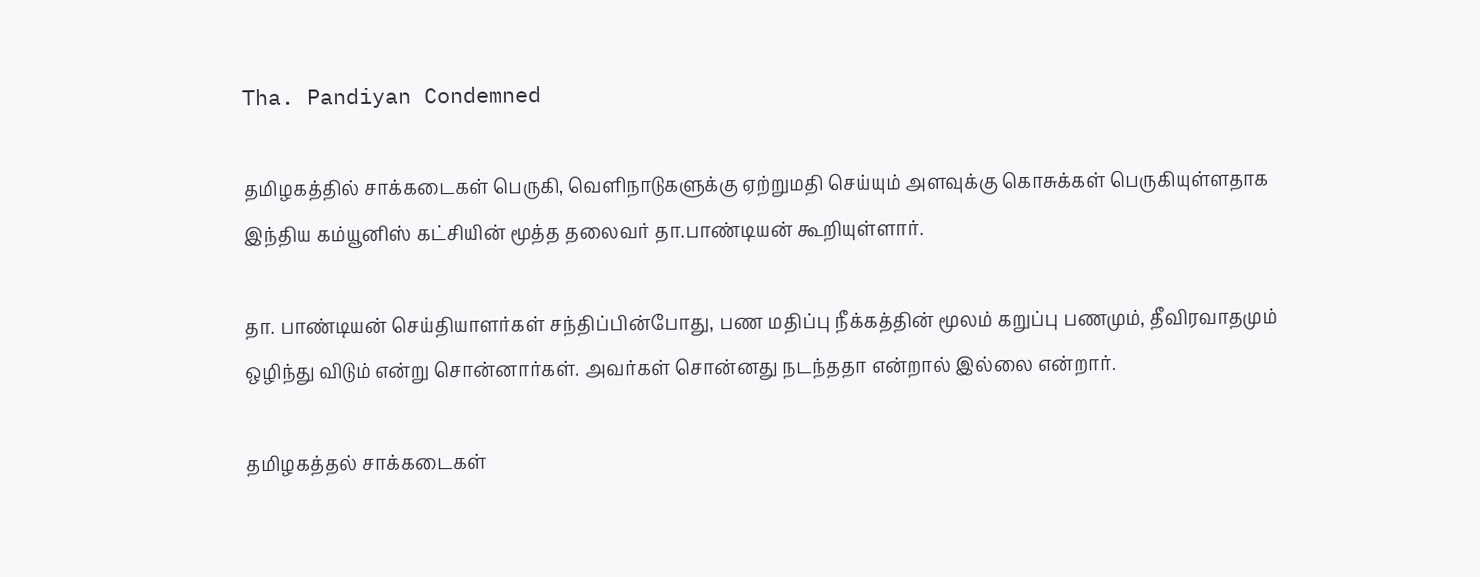Tha. Pandiyan Condemned

தமிழகத்தில் சாக்கடைகள் பெருகி, வெளிநாடுகளுக்கு ஏற்றுமதி செய்யும் அளவுக்கு கொசுக்கள் பெருகியுள்ளதாக இந்திய கம்யூனிஸ் கட்சியின் மூத்த தலைவர் தா.பாண்டியன் கூறியுள்ளார்.

தா. பாண்டியன் செய்தியாளர்கள் சந்திப்பின்போது, பண மதிப்பு நீக்கத்தின் மூலம் கறுப்பு பணமும், தீவிரவாதமும் ஒழிந்து விடும் என்று சொன்னார்கள். அவர்கள் சொன்னது நடந்ததா என்றால் இல்லை என்றார்.

தமிழகத்தல் சாக்கடைகள்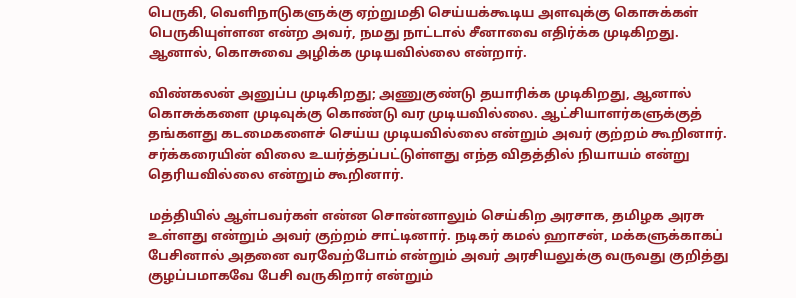பெருகி, வெளிநாடுகளுக்கு ஏற்றுமதி செய்யக்கூடிய அளவுக்கு கொசுக்கள் பெருகியுள்ளன என்ற அவர், நமது நாட்டால் சீனாவை எதிர்க்க முடிகிறது. ஆனால், கொசுவை அழிக்க முடியவில்லை என்றார்.

விண்கலன் அனுப்ப முடிகிறது; அணுகுண்டு தயாரிக்க முடிகிறது, ஆனால் கொசுக்களை முடிவுக்கு கொண்டு வர முடியவில்லை. ஆட்சியாளர்களுக்குத் தங்களது கடமைகளைச் செய்ய முடியவில்லை என்றும் அவர் குற்றம் கூறினார். சர்க்கரையின் விலை உயர்த்தப்பட்டுள்ளது எந்த விதத்தில் நியாயம் என்று தெரியவில்லை என்றும் கூறினார்.

மத்தியில் ஆள்பவர்கள் என்ன சொன்னாலும் செய்கிற அரசாக, தமிழக அரசு உள்ளது என்றும் அவர் குற்றம் சாட்டினார். நடிகர் கமல் ஹாசன், மக்களுக்காகப் பேசினால் அதனை வரவேற்போம் என்றும் அவர் அரசியலுக்கு வருவது குறித்து குழப்பமாகவே பேசி வருகிறார் என்றும்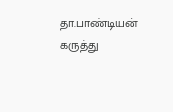தா.பாண்டியன் கருத்து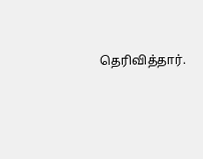தெரிவித்தார்.